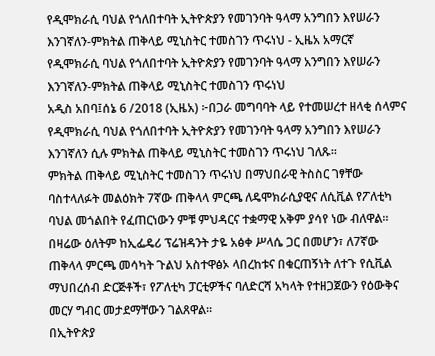የዲሞክራሲ ባህል የጎለበተባት ኢትዮጵያን የመገንባት ዓላማ አንግበን እየሠራን እንገኛለን-ምክትል ጠቅላይ ሚኒስትር ተመስገን ጥሩነህ - ኢዜአ አማርኛ
የዲሞክራሲ ባህል የጎለበተባት ኢትዮጵያን የመገንባት ዓላማ አንግበን እየሠራን እንገኛለን-ምክትል ጠቅላይ ሚኒስትር ተመስገን ጥሩነህ
አዲስ አበባ፤ሰኔ 6 /2018 (ኢዜአ) ፦በጋራ መግባባት ላይ የተመሠረተ ዘላቂ ሰላምና የዲሞክራሲ ባህል የጎለበተባት ኢትዮጵያን የመገንባት ዓላማ አንግበን እየሠራን እንገኛለን ሲሉ ምክትል ጠቅላይ ሚኒስትር ተመስገን ጥሩነህ ገለጹ።
ምክትል ጠቅላይ ሚኒስትር ተመስገን ጥሩነህ በማህበራዊ ትስስር ገፃቸው ባስተላለፉት መልዕክት 7ኛው ጠቅላላ ምርጫ ለዴሞክራሲያዊና ለሲቪል የፖለቲካ ባህል መጎልበት የፈጠርነውን ምቹ ምህዳርና ተቋማዊ አቅም ያሳየ ነው ብለዋል።
በዛሬው ዕለትም ከኢፌዴሪ ፕሬዝዳንት ታዬ አፅቀ ሥላሴ ጋር በመሆን፣ ለ7ኛው ጠቅላላ ምርጫ መሳካት ጉልህ አስተዋፅኦ ላበረከቱና በቁርጠኝነት ለተጉ የሲቪል ማህበረሰብ ድርጅቶች፣ የፖለቲካ ፓርቲዎችና ባለድርሻ አካላት የተዘጋጀውን የዕውቅና መርሃ ግብር መታደማቸውን ገልጸዋል።
በኢትዮጵያ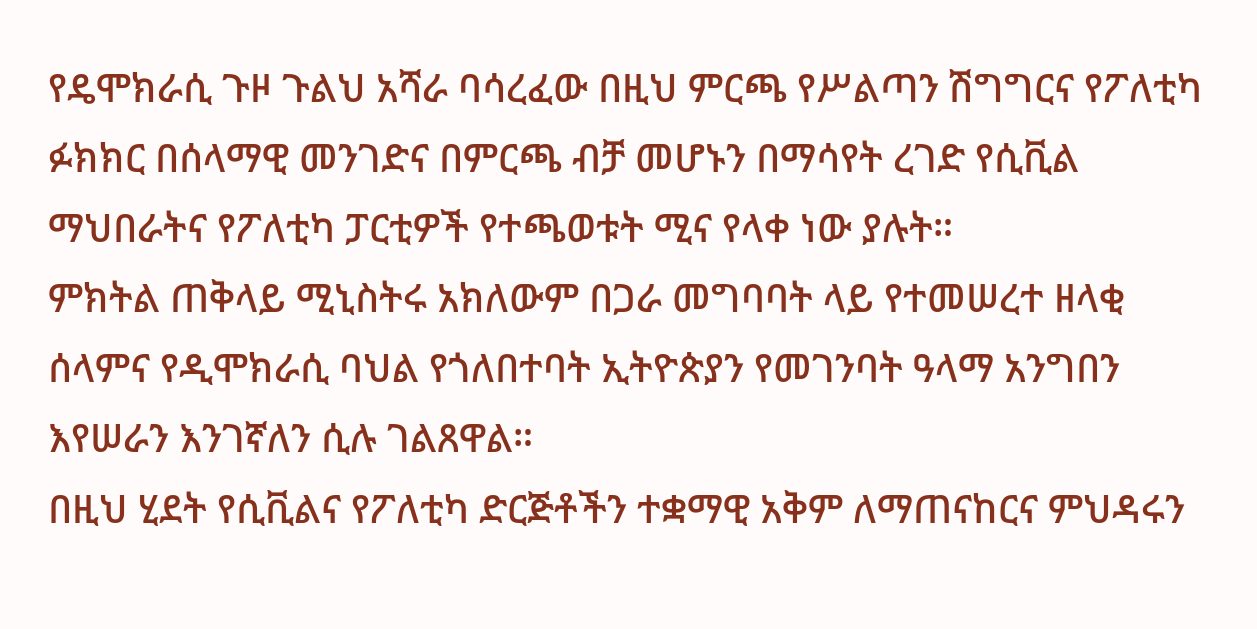የዴሞክራሲ ጉዞ ጉልህ አሻራ ባሳረፈው በዚህ ምርጫ የሥልጣን ሽግግርና የፖለቲካ ፉክክር በሰላማዊ መንገድና በምርጫ ብቻ መሆኑን በማሳየት ረገድ የሲቪል ማህበራትና የፖለቲካ ፓርቲዎች የተጫወቱት ሚና የላቀ ነው ያሉት።
ምክትል ጠቅላይ ሚኒስትሩ አክለውም በጋራ መግባባት ላይ የተመሠረተ ዘላቂ ሰላምና የዲሞክራሲ ባህል የጎለበተባት ኢትዮጵያን የመገንባት ዓላማ አንግበን እየሠራን እንገኛለን ሲሉ ገልጸዋል።
በዚህ ሂደት የሲቪልና የፖለቲካ ድርጅቶችን ተቋማዊ አቅም ለማጠናከርና ምህዳሩን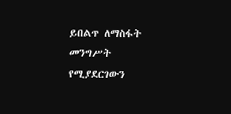ይበልጥ ለማስፋት መንግሥት የሚያደርገውን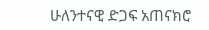ሁለንተናዊ ድጋፍ አጠናክሮ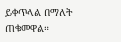ይቀጥላል በማለት ጠቁመዋል።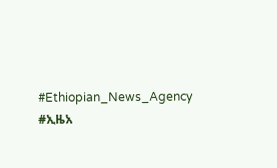#Ethiopian_News_Agency #ኢዜአ